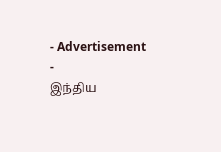- Advertisement -
இந்திய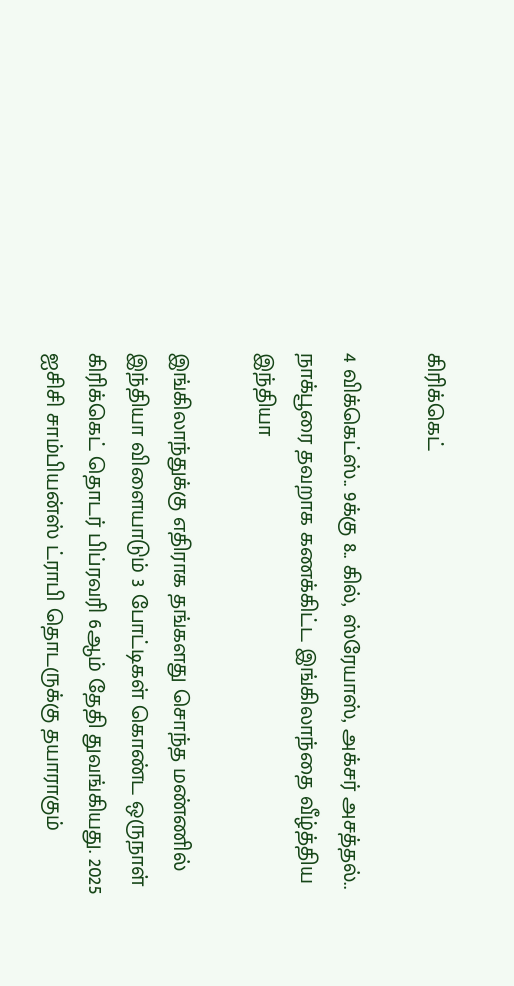கிரிக்கெட்

4 விக்கெட்ஸ்.. 9க்கு 8.. கில், ஸ்ரேயாஸ், அக்சர் அசத்தல்.. நாக்பூரை தவறாக கணக்கிட்ட இங்கிலாந்தை வீழ்த்திய இந்தியா

இங்கிலாந்துக்கு எதிராக தங்களது சொந்த மண்ணில் இந்தியா விளையாடும் 3 போட்டிகள் கொண்ட ஒருநாள் கிரிக்கெட் தொடர் பிப்ரவரி 6ஆம் தேதி துவங்கியது. 2025 ஐசிசி சாம்பியன்ஸ் ட்ராபி தொடருக்கு தயாராகும்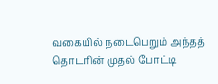வகையில் நடைபெறும் அந்தத் தொடரின் முதல் போட்டி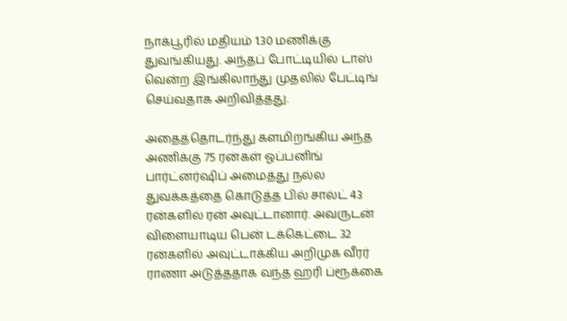நாக்பூரில் மதியம் 1.30 மணிக்கு துவங்கியது. அந்தப் போட்டியில் டாஸ் வென்ற இங்கிலாந்து முதலில் பேட்டிங் செய்வதாக அறிவித்தது.

அதைத்தொடர்ந்து களமிறங்கிய அந்த அணிக்கு 75 ரன்கள் ஓப்பனிங் பார்ட்னர்ஷிப் அமைத்து நல்ல துவக்கத்தை கொடுத்த பில் சால்ட் 43 ரன்களில் ரன் அவுட்டானார். அவருடன் விளையாடிய பென் டக்கெட்டை 32 ரன்களில் அவுட்டாக்கிய அறிமுக வீரர் ராணா அடுத்ததாக வந்த ஹரி ப்ரூக்கை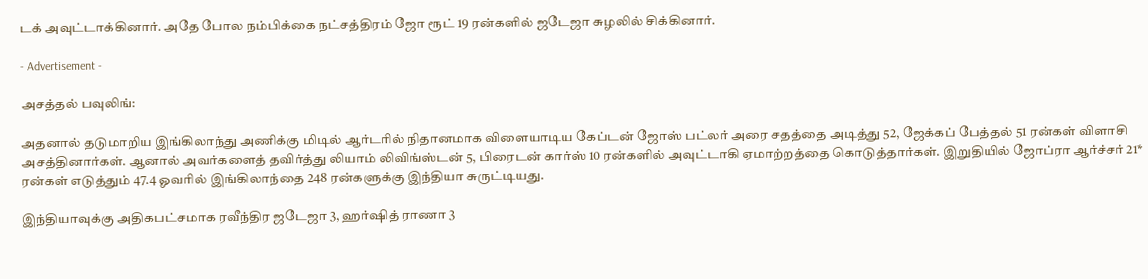டக் அவுட்டாக்கினார். அதே போல நம்பிக்கை நட்சத்திரம் ஜோ ரூட் 19 ரன்களில் ஜடேஜா சுழலில் சிக்கினார்.

- Advertisement -

அசத்தல் பவுலிங்:

அதனால் தடுமாறிய இங்கிலாந்து அணிக்கு மிடில் ஆர்டரில் நிதானமாக விளையாடிய கேப்டன் ஜோஸ் பட்லர் அரை சதத்தை அடித்து 52, ஜேக்கப் பேத்தல் 51 ரன்கள் விளாசி அசத்தினார்கள். ஆனால் அவர்களைத் தவிர்த்து லியாம் லிவிங்ஸ்டன் 5, பிரைடன் கார்ஸ் 10 ரன்களில் அவுட்டாகி ஏமாற்றத்தை கொடுத்தார்கள். இறுதியில் ஜோப்ரா ஆர்ச்சர் 21* ரன்கள் எடுத்தும் 47.4 ஓவரில் இங்கிலாந்தை 248 ரன்களுக்கு இந்தியா சுருட்டியது.

இந்தியாவுக்கு அதிகபட்சமாக ரவீந்திர ஜடேஜா 3, ஹர்ஷித் ராணா 3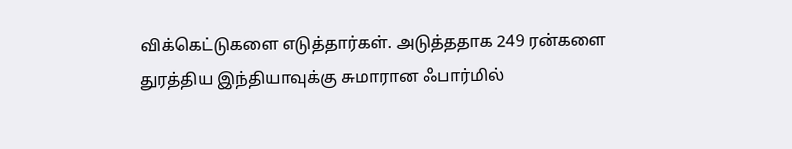விக்கெட்டுகளை எடுத்தார்கள். அடுத்ததாக 249 ரன்களை துரத்திய இந்தியாவுக்கு சுமாரான ஃபார்மில்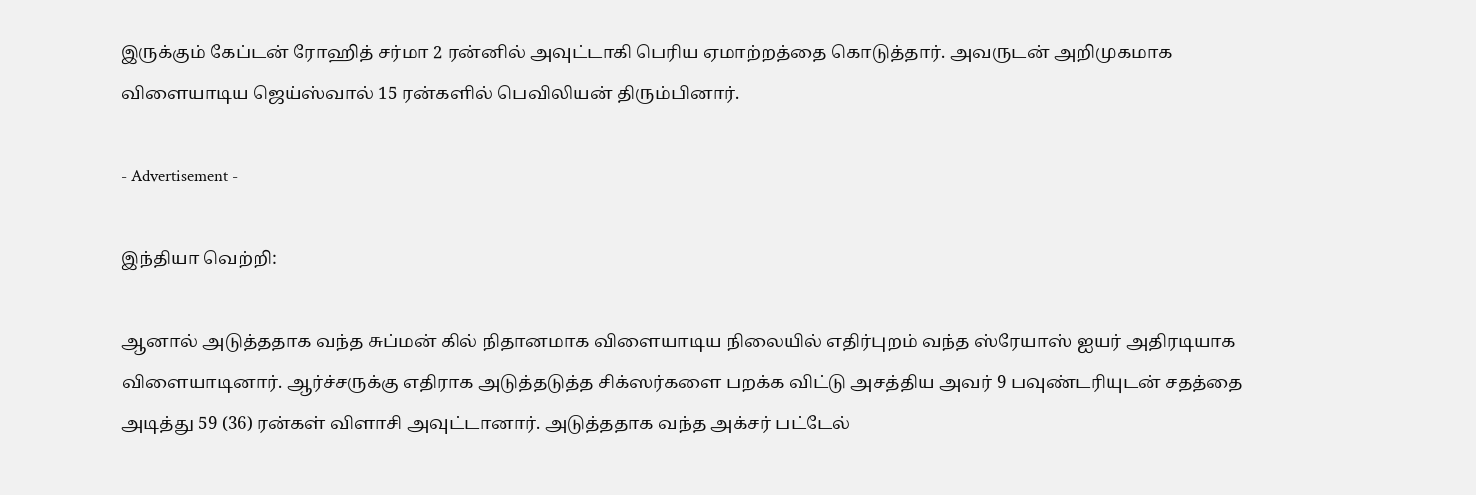இருக்கும் கேப்டன் ரோஹித் சர்மா 2 ரன்னில் அவுட்டாகி பெரிய ஏமாற்றத்தை கொடுத்தார். அவருடன் அறிமுகமாக விளையாடிய ஜெய்ஸ்வால் 15 ரன்களில் பெவிலியன் திரும்பினார்.

- Advertisement -

இந்தியா வெற்றி:

ஆனால் அடுத்ததாக வந்த சுப்மன் கில் நிதானமாக விளையாடிய நிலையில் எதிர்புறம் வந்த ஸ்ரேயாஸ் ஐயர் அதிரடியாக விளையாடினார். ஆர்ச்சருக்கு எதிராக அடுத்தடுத்த சிக்ஸர்களை பறக்க விட்டு அசத்திய அவர் 9 பவுண்டரியுடன் சதத்தை அடித்து 59 (36) ரன்கள் விளாசி அவுட்டானார். அடுத்ததாக வந்த அக்சர் பட்டேல்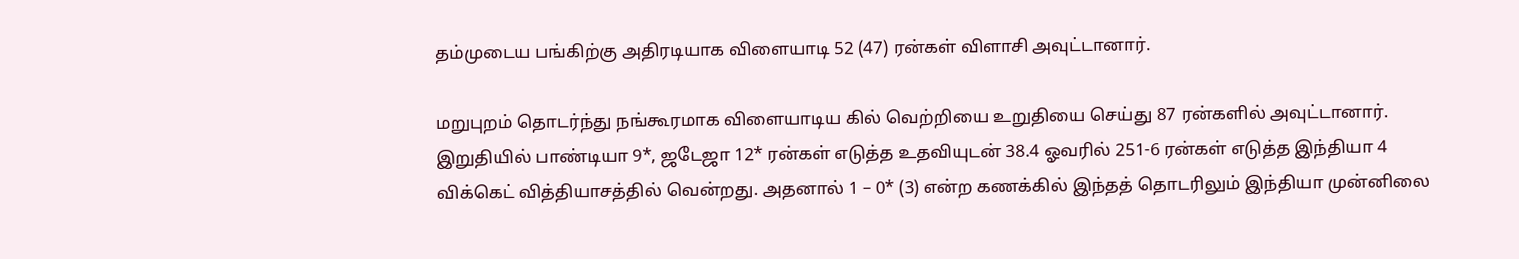தம்முடைய பங்கிற்கு அதிரடியாக விளையாடி 52 (47) ரன்கள் விளாசி அவுட்டானார்.

மறுபுறம் தொடர்ந்து நங்கூரமாக விளையாடிய கில் வெற்றியை உறுதியை செய்து 87 ரன்களில் அவுட்டானார். இறுதியில் பாண்டியா 9*, ஜடேஜா 12* ரன்கள் எடுத்த உதவியுடன் 38.4 ஓவரில் 251-6 ரன்கள் எடுத்த இந்தியா 4 விக்கெட் வித்தியாசத்தில் வென்றது. அதனால் 1 – 0* (3) என்ற கணக்கில் இந்தத் தொடரிலும் இந்தியா முன்னிலை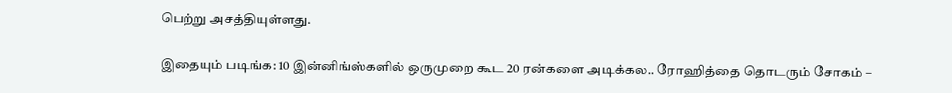பெற்று அசத்தியுள்ளது.

இதையும் படிங்க: 10 இன்னிங்ஸ்களில் ஒருமுறை கூட 20 ரன்களை அடிக்கல.. ரோஹித்தை தொடரும் சோகம் –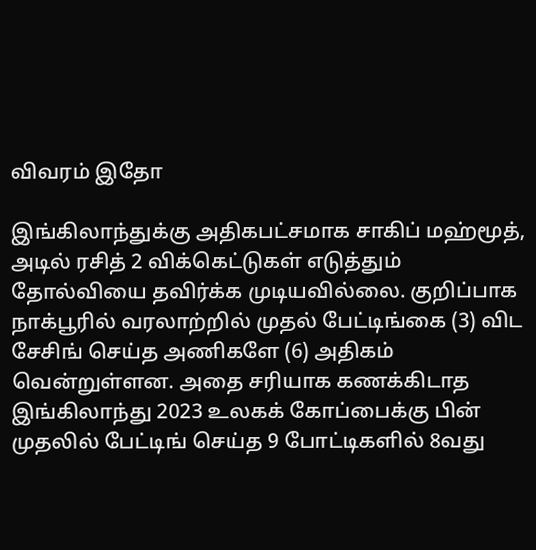விவரம் இதோ

இங்கிலாந்துக்கு அதிகபட்சமாக சாகிப் மஹ்மூத், அடில் ரசித் 2 விக்கெட்டுகள் எடுத்தும் தோல்வியை தவிர்க்க முடியவில்லை. குறிப்பாக நாக்பூரில் வரலாற்றில் முதல் பேட்டிங்கை (3) விட சேசிங் செய்த அணிகளே (6) அதிகம் வென்றுள்ளன. அதை சரியாக கணக்கிடாத இங்கிலாந்து 2023 உலகக் கோப்பைக்கு பின் முதலில் பேட்டிங் செய்த 9 போட்டிகளில் 8வது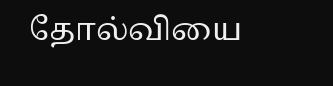தோல்வியை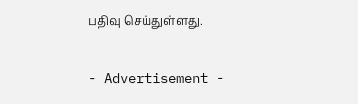பதிவு செய்துள்ளது.

- Advertisement -